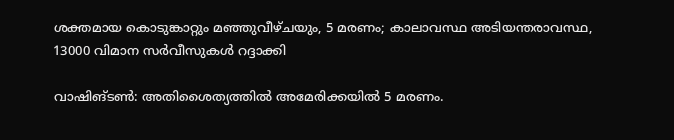ശക്തമായ കൊടുങ്കാറ്റും മഞ്ഞുവീഴ്ചയും, 5 മരണം; കാലാവസ്ഥ അടിയന്തരാവസ്ഥ, 13000 വിമാന സർവീസുകൾ റദ്ദാക്കി

വാഷിങ്ടൺ: അതിശൈത്യത്തിൽ അമേരിക്കയിൽ 5 മരണം.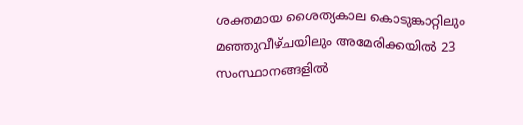ശക്തമായ ശൈത്യകാല കൊടുങ്കാറ്റിലും മഞ്ഞുവീഴ്ചയിലും അമേരിക്കയിൽ 23 സംസ്ഥാനങ്ങളിൽ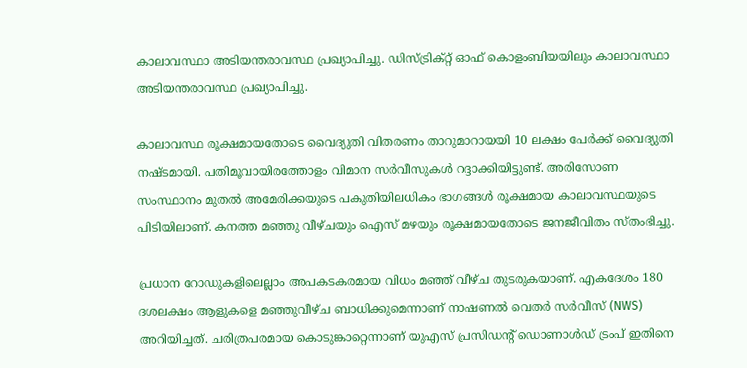കാലാവസ്ഥാ അടിയന്തരാവസ്ഥ പ്രഖ്യാപിച്ചു. ഡിസ്ട്രിക്റ്റ് ഓഫ് കൊളംബിയയിലും കാലാവസ്ഥാ അടിയന്തരാവസ്ഥ പ്രഖ്യാപിച്ചു.

കാലാവസ്ഥ രൂക്ഷമായതോടെ വൈദ്യുതി വിതരണം താറുമാറായയി 10 ലക്ഷം പേർക്ക് വൈദ്യുതി നഷ്ടമായി. പതിമൂവായിരത്തോളം വിമാന സർവീസുകൾ റദ്ദാക്കിയിട്ടുണ്ട്. അരിസോണ സംസ്ഥാനം മുതൽ അമേരിക്കയുടെ പകുതിയിലധികം ഭാഗങ്ങൾ രൂക്ഷമായ കാലാവസ്ഥയുടെ പിടിയിലാണ്. കനത്ത മഞ്ഞു വീഴ്ചയും ഐസ് മഴയും രൂക്ഷമായതോടെ ജനജീവിതം സ്തംഭിച്ചു.

പ്രധാന റോഡുകളിലെല്ലാം അപകടകരമായ വിധം മഞ്ഞ് വീഴ്ച തുടരുകയാണ്. എകദേശം 180 ദശലക്ഷം ആളുകളെ മഞ്ഞുവീഴ്ച ബാധിക്കുമെന്നാണ് നാഷണൽ വെതർ സർവീസ് (NWS) അറിയിച്ചത്. ചരിത്രപരമായ കൊടുങ്കാറ്റെന്നാണ് യുഎസ് പ്രസിഡന്റ് ഡൊണാൾഡ് ട്രംപ് ഇതിനെ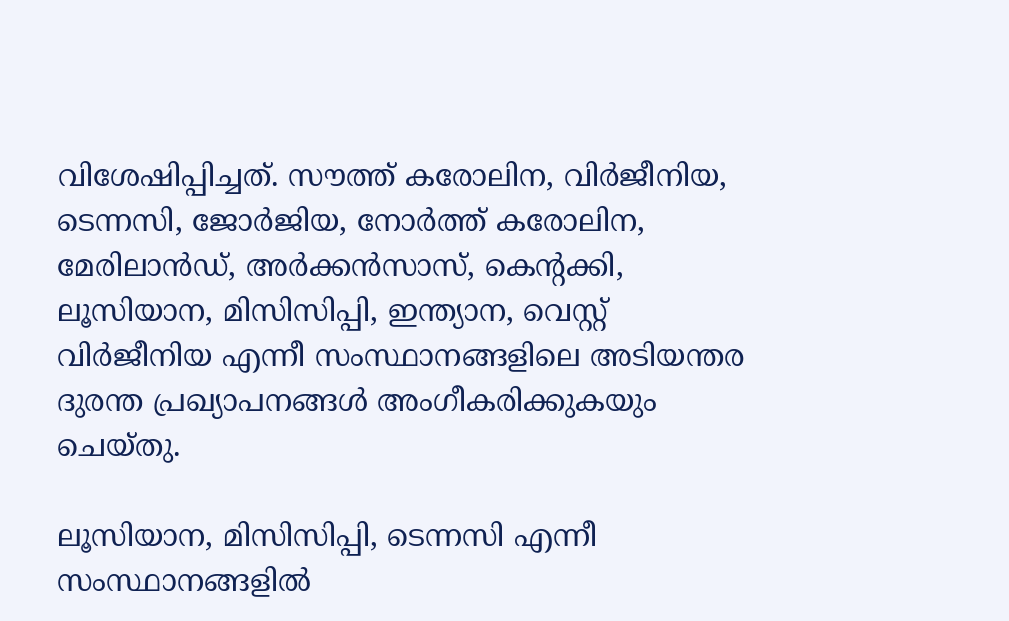വിശേഷിപ്പിച്ചത്. സൗത്ത് കരോലിന, വിർജീനിയ, ടെന്നസി, ജോർജിയ, നോർത്ത് കരോലിന, മേരിലാൻഡ്, അർക്കൻസാസ്, കെന്റക്കി, ലൂസിയാന, മിസിസിപ്പി, ഇന്ത്യാന, വെസ്റ്റ് വിർജീനിയ എന്നീ സംസ്ഥാനങ്ങളിലെ അടിയന്തര ദുരന്ത പ്രഖ്യാപനങ്ങൾ അംഗീകരിക്കുകയും ചെയ്തു.

ലൂസിയാന, മിസിസിപ്പി, ടെന്നസി എന്നീ സംസ്ഥാനങ്ങളിൽ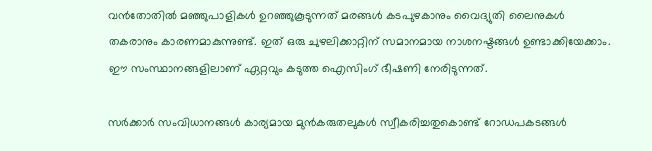വൻതോതിൽ മഞ്ഞുപാളികൾ ഉറഞ്ഞുകൂടുന്നത് മരങ്ങൾ കടപുഴകാനും വൈദ്യുതി ലൈനുകൾ തകരാനും കാരണമാകുന്നുണ്ട്. ഇത് ഒരു ചുഴലിക്കാറ്റിന് സമാനമായ നാശനഷ്ടങ്ങൾ ഉണ്ടാക്കിയേക്കാം. ഈ സംസ്ഥാനങ്ങളിലാണ് ഏറ്റവും കടുത്ത ഐസിംഗ് ഭീഷണി നേരിടുന്നത്.

സർക്കാർ സംവിധാനങ്ങൾ കാര്യമായ മുൻകരുതലുകൾ സ്വീകരിച്ചതുകൊണ്ട് റോഡപകടങ്ങൾ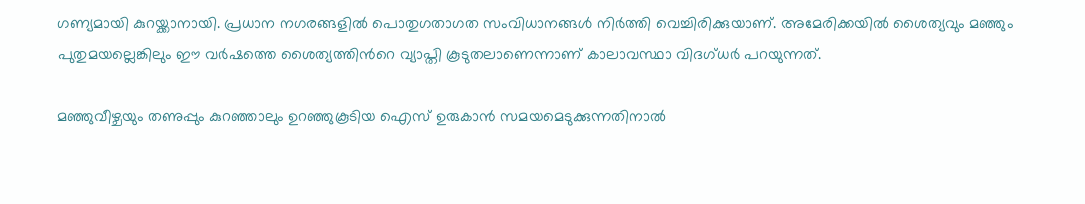ഗണ്യമായി കുറയ്ക്കാനായി. പ്രധാന നഗരങ്ങളിൽ പൊതുഗതാഗത സംവിധാനങ്ങൾ നിർത്തി വെച്ചിരിക്കുയാണ്. അമേരിക്കയിൽ ശൈത്യവും മഞ്ഞും പുതുമയല്ലെങ്കിലും ഈ വ‍ർഷത്തെ ശൈത്യത്തിന്‍റെ വ്യാപ്തി കൂടുതലാണെന്നാണ് കാലാവസ്ഥാ വിദഗ്ധർ പറയുന്നത്.

മഞ്ഞുവീഴ്ചയും തണുപ്പും കുറഞ്ഞാലും ഉറഞ്ഞുകൂടിയ ഐസ് ഉരുകാൻ സമയമെടുക്കുന്നതിനാൽ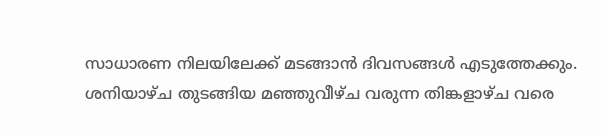സാധാരണ നിലയിലേക്ക് മടങ്ങാൻ ദിവസങ്ങൾ എടുത്തേക്കും. ശനിയാഴ്ച തുടങ്ങിയ മഞ്ഞുവീഴ്ച വരുന്ന തിങ്കളാഴ്ച വരെ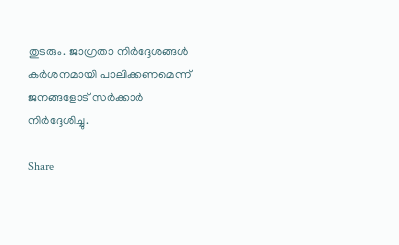തുടരും. ജാഗ്രതാ നിർദ്ദേശങ്ങൾ കർശനമായി പാലിക്കണമെന്ന് ജനങ്ങളോട് സർക്കാർ നിർദ്ദേശിച്ചു.

Share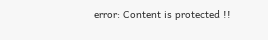error: Content is protected !!